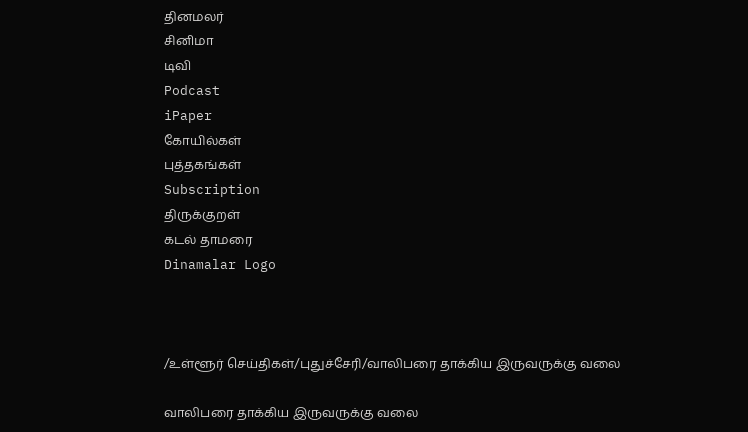தினமலர்
சினிமா
டிவி
Podcast
iPaper
கோயில்கள்
புத்தகங்கள்
Subscription
திருக்குறள்
கடல் தாமரை
Dinamalar Logo



/உள்ளூர் செய்திகள்/புதுச்சேரி/வாலிபரை தாக்கிய இருவருக்கு வலை

வாலிபரை தாக்கிய இருவருக்கு வலை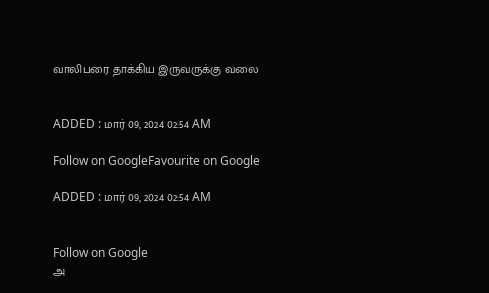வாலிபரை தாக்கிய இருவருக்கு வலை


ADDED : மார் 09, 2024 02:54 AM

Follow on GoogleFavourite on Google

ADDED : மார் 09, 2024 02:54 AM


Follow on Google
அ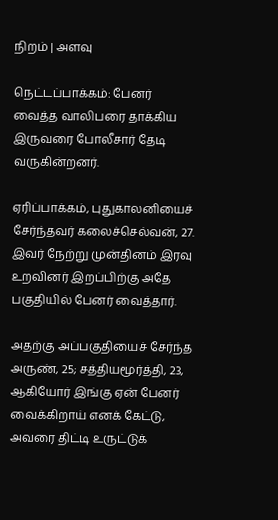நிறம் | அளவு

நெட்டப்பாக்கம்: பேனர் வைத்த வாலிபரை தாக்கிய இருவரை போலீசார் தேடி வருகின்றனர்.

ஏரிப்பாக்கம், புதுகாலனியைச் சேர்ந்தவர் கலைச்செல்வன், 27. இவர் நேற்று முன்தினம் இரவு உறவினர் இறப்பிற்கு அதே பகுதியில் பேனர் வைத்தார்.

அதற்கு அப்பகுதியைச் சேர்ந்த அருண், 25; சத்தியமூர்த்தி, 23, ஆகியோர் இங்கு ஏன் பேனர் வைக்கிறாய் எனக் கேட்டு, அவரை திட்டி உருட்டுக்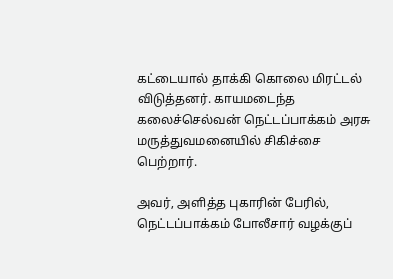கட்டையால் தாக்கி கொலை மிரட்டல் விடுத்தனர். காயமடைந்த கலைச்செல்வன் நெட்டப்பாக்கம் அரசு மருத்துவமனையில் சிகிச்சை பெற்றார்.

அவர், அளித்த புகாரின் பேரில், நெட்டப்பாக்கம் போலீசார் வழக்குப்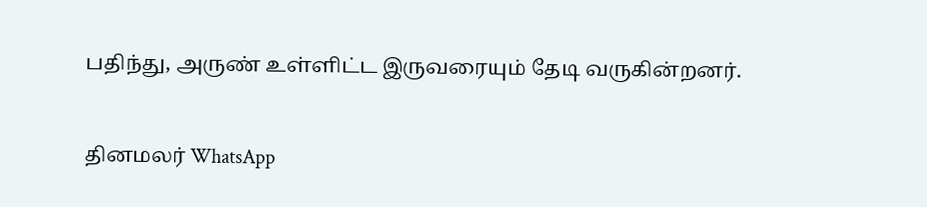பதிந்து, அருண் உள்ளிட்ட இருவரையும் தேடி வருகின்றனர்.

தினமலர் WhatsApp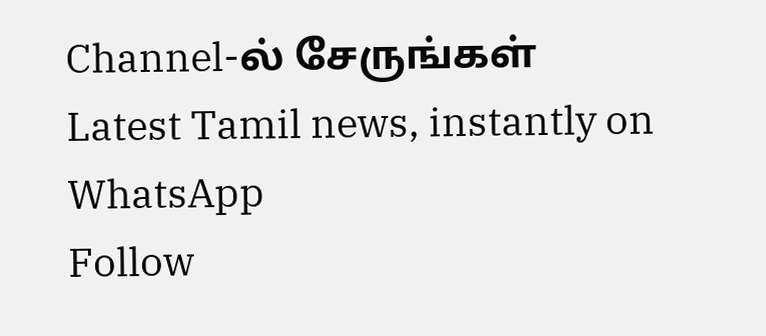Channel-ல் சேருங்கள்
Latest Tamil news, instantly on WhatsApp
Follow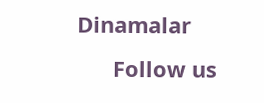Dinamalar
      Follow us